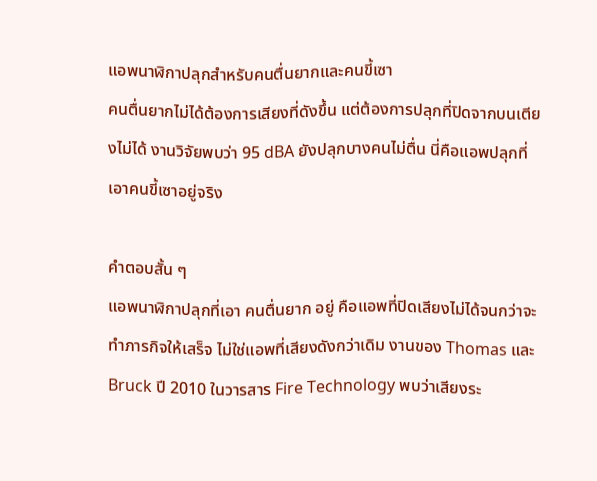แอพนาฬิกาปลุกสำหรับคนตื่นยากและคนขี้เซา
คนตื่นยากไม่ได้ต้องการเสียงที่ดังขึ้น แต่ต้องการปลุกที่ปิดจากบนเตียงไม่ได้ งานวิจัยพบว่า 95 dBA ยังปลุกบางคนไม่ตื่น นี่คือแอพปลุกที่เอาคนขี้เซาอยู่จริง

คำตอบสั้น ๆ
แอพนาฬิกาปลุกที่เอา คนตื่นยาก อยู่ คือแอพที่ปิดเสียงไม่ได้จนกว่าจะทำภารกิจให้เสร็จ ไม่ใช่แอพที่เสียงดังกว่าเดิม งานของ Thomas และ Bruck ปี 2010 ในวารสาร Fire Technology พบว่าเสียงระ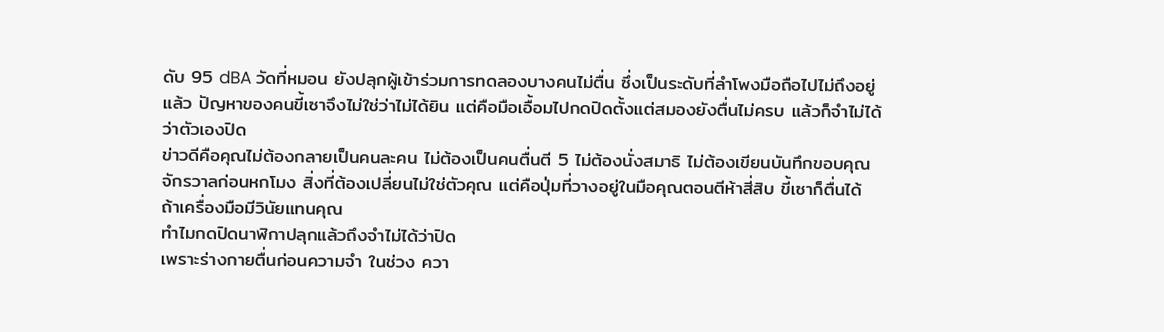ดับ 95 dBA วัดที่หมอน ยังปลุกผู้เข้าร่วมการทดลองบางคนไม่ตื่น ซึ่งเป็นระดับที่ลำโพงมือถือไปไม่ถึงอยู่แล้ว ปัญหาของคนขี้เซาจึงไม่ใช่ว่าไม่ได้ยิน แต่คือมือเอื้อมไปกดปิดตั้งแต่สมองยังตื่นไม่ครบ แล้วก็จำไม่ได้ว่าตัวเองปิด
ข่าวดีคือคุณไม่ต้องกลายเป็นคนละคน ไม่ต้องเป็นคนตื่นตี 5 ไม่ต้องนั่งสมาธิ ไม่ต้องเขียนบันทึกขอบคุณจักรวาลก่อนหกโมง สิ่งที่ต้องเปลี่ยนไม่ใช่ตัวคุณ แต่คือปุ่มที่วางอยู่ในมือคุณตอนตีห้าสี่สิบ ขี้เซาก็ตื่นได้ ถ้าเครื่องมือมีวินัยแทนคุณ
ทำไมกดปิดนาฬิกาปลุกแล้วถึงจำไม่ได้ว่าปิด
เพราะร่างกายตื่นก่อนความจำ ในช่วง ควา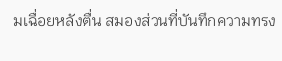มเฉื่อยหลังตื่น สมองส่วนที่บันทึกความทรง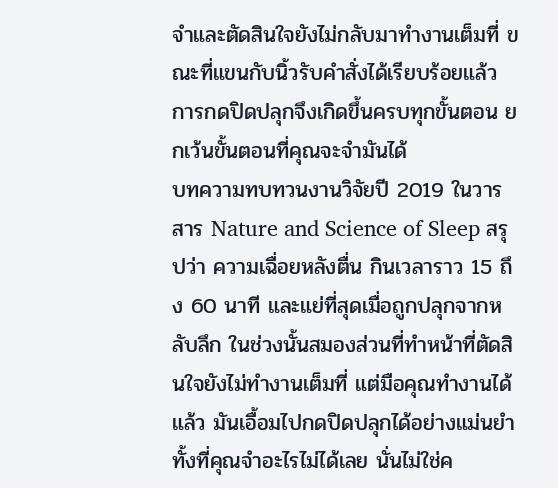จำและตัดสินใจยังไม่กลับมาทำงานเต็มที่ ขณะที่แขนกับนิ้วรับคำสั่งได้เรียบร้อยแล้ว การกดปิดปลุกจึงเกิดขึ้นครบทุกขั้นตอน ยกเว้นขั้นตอนที่คุณจะจำมันได้
บทความทบทวนงานวิจัยปี 2019 ในวารสาร Nature and Science of Sleep สรุปว่า ความเฉื่อยหลังตื่น กินเวลาราว 15 ถึง 60 นาที และแย่ที่สุดเมื่อถูกปลุกจากหลับลึก ในช่วงนั้นสมองส่วนที่ทำหน้าที่ตัดสินใจยังไม่ทำงานเต็มที่ แต่มือคุณทำงานได้แล้ว มันเอื้อมไปกดปิดปลุกได้อย่างแม่นยำ ทั้งที่คุณจำอะไรไม่ได้เลย นั่นไม่ใช่ค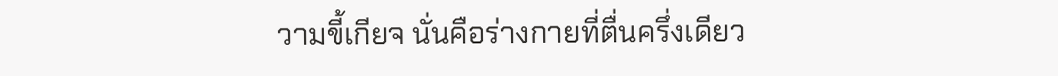วามขี้เกียจ นั่นคือร่างกายที่ตื่นครึ่งเดียว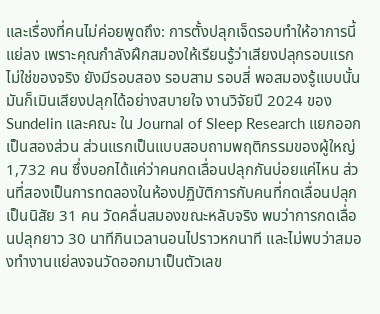และเรื่องที่คนไม่ค่อยพูดถึง: การตั้งปลุกเจ็ดรอบทำให้อาการนี้แย่ลง เพราะคุณกำลังฝึกสมองให้เรียนรู้ว่าเสียงปลุกรอบแรกไม่ใช่ของจริง ยังมีรอบสอง รอบสาม รอบสี่ พอสมองรู้แบบนั้น มันก็เมินเสียงปลุกได้อย่างสบายใจ งานวิจัยปี 2024 ของ Sundelin และคณะ ใน Journal of Sleep Research แยกออกเป็นสองส่วน ส่วนแรกเป็นแบบสอบถามพฤติกรรมของผู้ใหญ่ 1,732 คน ซึ่งบอกได้แค่ว่าคนกดเลื่อนปลุกกันบ่อยแค่ไหน ส่วนที่สองเป็นการทดลองในห้องปฏิบัติการกับคนที่กดเลื่อนปลุกเป็นนิสัย 31 คน วัดคลื่นสมองขณะหลับจริง พบว่าการกดเลื่อนปลุกยาว 30 นาทีกินเวลานอนไปราวหกนาที และไม่พบว่าสมองทำงานแย่ลงจนวัดออกมาเป็นตัวเลข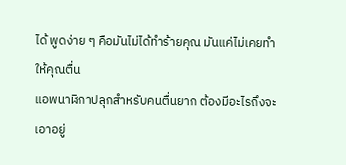ได้ พูดง่าย ๆ คือมันไม่ได้ทำร้ายคุณ มันแค่ไม่เคยทำให้คุณตื่น
แอพนาฬิกาปลุกสำหรับคนตื่นยาก ต้องมีอะไรถึงจะเอาอยู่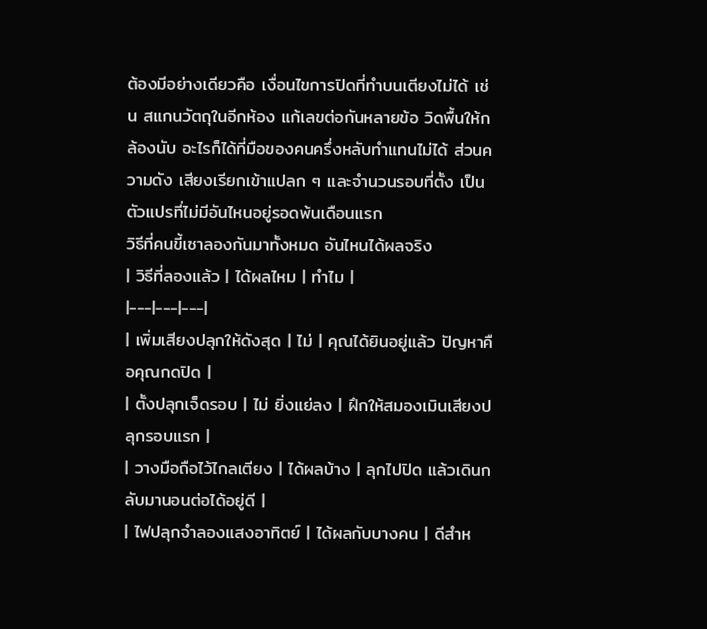ต้องมีอย่างเดียวคือ เงื่อนไขการปิดที่ทำบนเตียงไม่ได้ เช่น สแกนวัตถุในอีกห้อง แก้เลขต่อกันหลายข้อ วิดพื้นให้กล้องนับ อะไรก็ได้ที่มือของคนครึ่งหลับทำแทนไม่ได้ ส่วนความดัง เสียงเรียกเข้าแปลก ๆ และจำนวนรอบที่ตั้ง เป็นตัวแปรที่ไม่มีอันไหนอยู่รอดพ้นเดือนแรก
วิธีที่คนขี้เซาลองกันมาทั้งหมด อันไหนได้ผลจริง
| วิธีที่ลองแล้ว | ได้ผลไหม | ทำไม |
|---|---|---|
| เพิ่มเสียงปลุกให้ดังสุด | ไม่ | คุณได้ยินอยู่แล้ว ปัญหาคือคุณกดปิด |
| ตั้งปลุกเจ็ดรอบ | ไม่ ยิ่งแย่ลง | ฝึกให้สมองเมินเสียงปลุกรอบแรก |
| วางมือถือไว้ไกลเตียง | ได้ผลบ้าง | ลุกไปปิด แล้วเดินกลับมานอนต่อได้อยู่ดี |
| ไฟปลุกจำลองแสงอาทิตย์ | ได้ผลกับบางคน | ดีสำห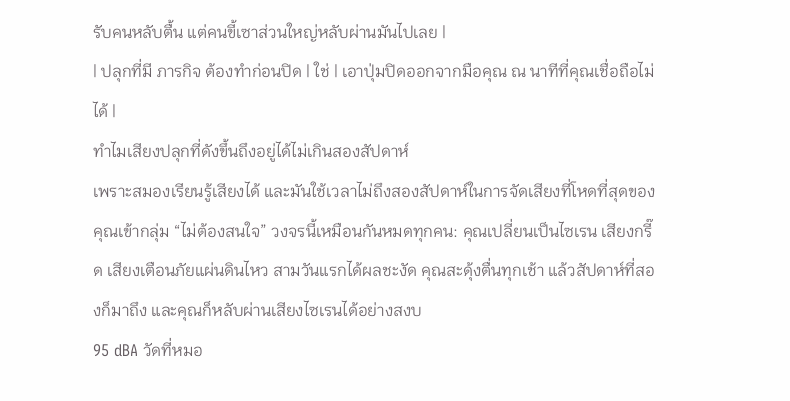รับคนหลับตื้น แต่คนขี้เซาส่วนใหญ่หลับผ่านมันไปเลย |
| ปลุกที่มี ภารกิจ ต้องทำก่อนปิด | ใช่ | เอาปุ่มปิดออกจากมือคุณ ณ นาทีที่คุณเชื่อถือไม่ได้ |
ทำไมเสียงปลุกที่ดังขึ้นถึงอยู่ได้ไม่เกินสองสัปดาห์
เพราะสมองเรียนรู้เสียงได้ และมันใช้เวลาไม่ถึงสองสัปดาห์ในการจัดเสียงที่โหดที่สุดของคุณเข้ากลุ่ม “ไม่ต้องสนใจ” วงจรนี้เหมือนกันหมดทุกคน: คุณเปลี่ยนเป็นไซเรน เสียงกรี๊ด เสียงเตือนภัยแผ่นดินไหว สามวันแรกได้ผลชะงัด คุณสะดุ้งตื่นทุกเช้า แล้วสัปดาห์ที่สองก็มาถึง และคุณก็หลับผ่านเสียงไซเรนได้อย่างสงบ
95 dBA วัดที่หมอ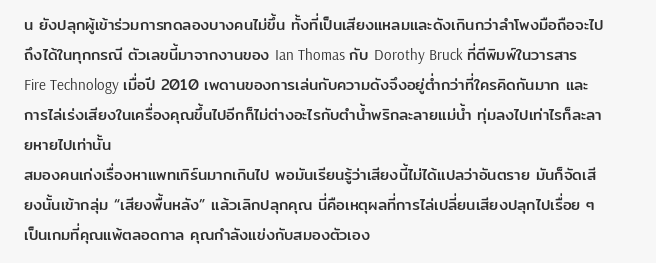น ยังปลุกผู้เข้าร่วมการทดลองบางคนไม่ขึ้น ทั้งที่เป็นเสียงแหลมและดังเกินกว่าลำโพงมือถือจะไปถึงได้ในทุกกรณี ตัวเลขนี้มาจากงานของ Ian Thomas กับ Dorothy Bruck ที่ตีพิมพ์ในวารสาร Fire Technology เมื่อปี 2010 เพดานของการเล่นกับความดังจึงอยู่ต่ำกว่าที่ใครคิดกันมาก และการไล่เร่งเสียงในเครื่องคุณขึ้นไปอีกก็ไม่ต่างอะไรกับตำน้ำพริกละลายแม่น้ำ ทุ่มลงไปเท่าไรก็ละลายหายไปเท่านั้น
สมองคนเก่งเรื่องหาแพทเทิร์นมากเกินไป พอมันเรียนรู้ว่าเสียงนี้ไม่ได้แปลว่าอันตราย มันก็จัดเสียงนั้นเข้ากลุ่ม “เสียงพื้นหลัง” แล้วเลิกปลุกคุณ นี่คือเหตุผลที่การไล่เปลี่ยนเสียงปลุกไปเรื่อย ๆ เป็นเกมที่คุณแพ้ตลอดกาล คุณกำลังแข่งกับสมองตัวเอง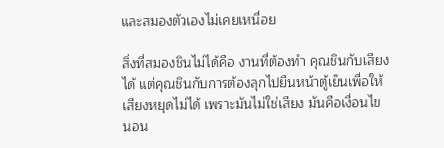และสมองตัวเองไม่เคยเหนื่อย

สิ่งที่สมองชินไม่ได้คือ งานที่ต้องทำ คุณชินกับเสียงได้ แต่คุณชินกับการต้องลุกไปยืนหน้าตู้เย็นเพื่อให้เสียงหยุดไม่ได้ เพราะมันไม่ใช่เสียง มันคือเงื่อนไข
นอน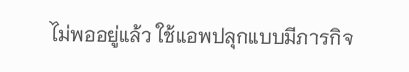ไม่พออยู่แล้ว ใช้แอพปลุกแบบมีภารกิจ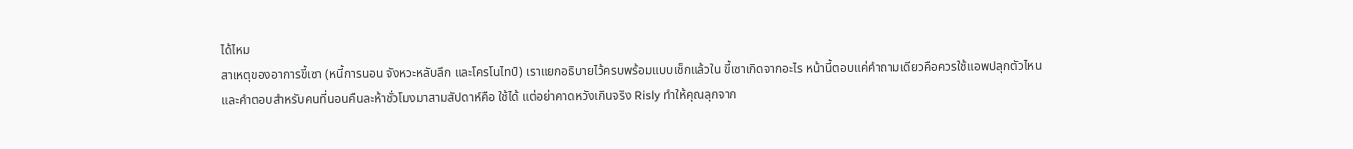ได้ไหม
สาเหตุของอาการขี้เซา (หนี้การนอน จังหวะหลับลึก และโครโนไทป์) เราแยกอธิบายไว้ครบพร้อมแบบเช็กแล้วใน ขี้เซาเกิดจากอะไร หน้านี้ตอบแค่คำถามเดียวคือควรใช้แอพปลุกตัวไหน
และคำตอบสำหรับคนที่นอนคืนละห้าชั่วโมงมาสามสัปดาห์คือ ใช้ได้ แต่อย่าคาดหวังเกินจริง Risly ทำให้คุณลุกจาก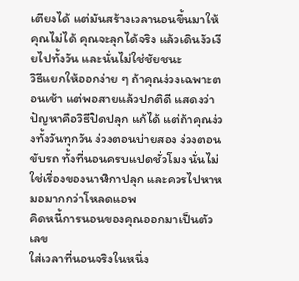เตียงได้ แต่มันสร้างเวลานอนขึ้นมาให้คุณไม่ได้ คุณจะลุกได้จริง แล้วเดินงัวเงียไปทั้งวัน และนั่นไม่ใช่ชัยชนะ
วิธีแยกให้ออกง่าย ๆ ถ้าคุณง่วงเฉพาะตอนเช้า แต่พอสายแล้วปกติดี แสดงว่าปัญหาคือวิธีปิดปลุก แก้ได้ แต่ถ้าคุณง่วงทั้งวันทุกวัน ง่วงตอนบ่ายสอง ง่วงตอนขับรถ ทั้งที่นอนครบแปดชั่วโมง นั่นไม่ใช่เรื่องของนาฬิกาปลุก และควรไปหาหมอมากกว่าโหลดแอพ
คิดหนี้การนอนของคุณออกมาเป็นตัวเลข
ใส่เวลาที่นอนจริงในหนึ่ง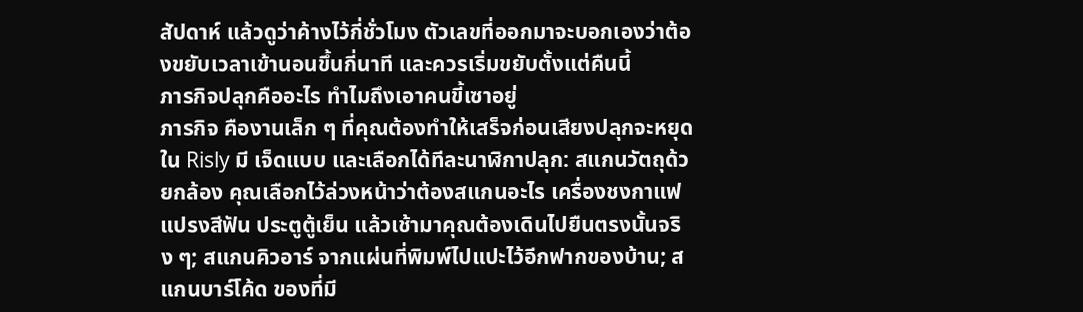สัปดาห์ แล้วดูว่าค้างไว้กี่ชั่วโมง ตัวเลขที่ออกมาจะบอกเองว่าต้องขยับเวลาเข้านอนขึ้นกี่นาที และควรเริ่มขยับตั้งแต่คืนนี้
ภารกิจปลุกคืออะไร ทำไมถึงเอาคนขี้เซาอยู่
ภารกิจ คืองานเล็ก ๆ ที่คุณต้องทำให้เสร็จก่อนเสียงปลุกจะหยุด ใน Risly มี เจ็ดแบบ และเลือกได้ทีละนาฬิกาปลุก: สแกนวัตถุด้วยกล้อง คุณเลือกไว้ล่วงหน้าว่าต้องสแกนอะไร เครื่องชงกาแฟ แปรงสีฟัน ประตูตู้เย็น แล้วเช้ามาคุณต้องเดินไปยืนตรงนั้นจริง ๆ; สแกนคิวอาร์ จากแผ่นที่พิมพ์ไปแปะไว้อีกฟากของบ้าน; สแกนบาร์โค้ด ของที่มี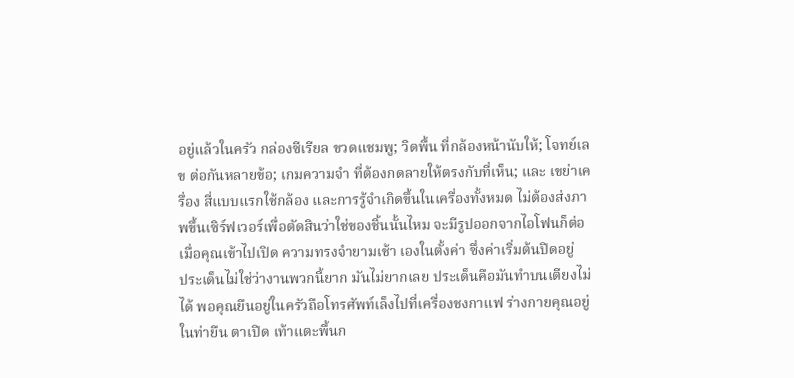อยู่แล้วในครัว กล่องซีเรียล ขวดแชมพู; วิดพื้น ที่กล้องหน้านับให้; โจทย์เลข ต่อกันหลายข้อ; เกมความจำ ที่ต้องกดลายให้ตรงกับที่เห็น; และ เขย่าเครื่อง สี่แบบแรกใช้กล้อง และการรู้จำเกิดขึ้นในเครื่องทั้งหมด ไม่ต้องส่งภาพขึ้นเซิร์ฟเวอร์เพื่อตัดสินว่าใช่ของชิ้นนั้นไหม จะมีรูปออกจากไอโฟนก็ต่อเมื่อคุณเข้าไปเปิด ความทรงจำยามเช้า เองในตั้งค่า ซึ่งค่าเริ่มต้นปิดอยู่
ประเด็นไม่ใช่ว่างานพวกนี้ยาก มันไม่ยากเลย ประเด็นคือมันทำบนเตียงไม่ได้ พอคุณยืนอยู่ในครัวถือโทรศัพท์เล็งไปที่เครื่องชงกาแฟ ร่างกายคุณอยู่ในท่ายืน ตาเปิด เท้าแตะพื้นก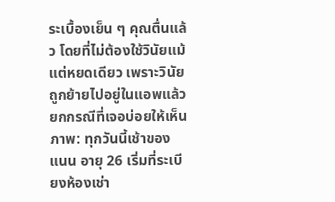ระเบื้องเย็น ๆ คุณตื่นแล้ว โดยที่ไม่ต้องใช้วินัยแม้แต่หยดเดียว เพราะวินัยถูกย้ายไปอยู่ในแอพแล้ว
ยกกรณีที่เจอบ่อยให้เห็นภาพ: ทุกวันนี้เช้าของ แนน อายุ 26 เริ่มที่ระเบียงห้องเช่า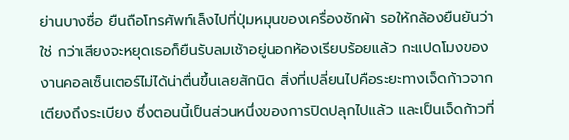ย่านบางซื่อ ยืนถือโทรศัพท์เล็งไปที่ปุ่มหมุนของเครื่องซักผ้า รอให้กล้องยืนยันว่าใช่ กว่าเสียงจะหยุดเธอก็ยืนรับลมเช้าอยู่นอกห้องเรียบร้อยแล้ว กะแปดโมงของงานคอลเซ็นเตอร์ไม่ได้น่าตื่นขึ้นเลยสักนิด สิ่งที่เปลี่ยนไปคือระยะทางเจ็ดก้าวจากเตียงถึงระเบียง ซึ่งตอนนี้เป็นส่วนหนึ่งของการปิดปลุกไปแล้ว และเป็นเจ็ดก้าวที่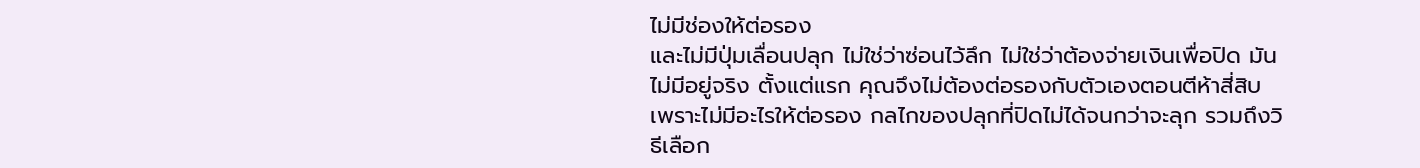ไม่มีช่องให้ต่อรอง
และไม่มีปุ่มเลื่อนปลุก ไม่ใช่ว่าซ่อนไว้ลึก ไม่ใช่ว่าต้องจ่ายเงินเพื่อปิด มันไม่มีอยู่จริง ตั้งแต่แรก คุณจึงไม่ต้องต่อรองกับตัวเองตอนตีห้าสี่สิบ เพราะไม่มีอะไรให้ต่อรอง กลไกของปลุกที่ปิดไม่ได้จนกว่าจะลุก รวมถึงวิธีเลือก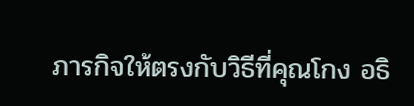ภารกิจให้ตรงกับวิธีที่คุณโกง อธิ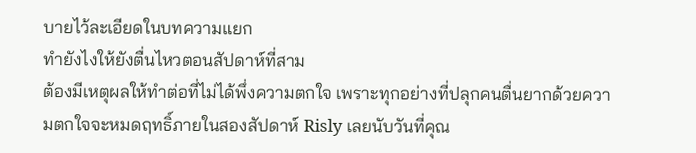บายไว้ละเอียดในบทความแยก
ทำยังไงให้ยังตื่นไหวตอนสัปดาห์ที่สาม
ต้องมีเหตุผลให้ทำต่อที่ไม่ได้พึ่งความตกใจ เพราะทุกอย่างที่ปลุกคนตื่นยากด้วยความตกใจจะหมดฤทธิ์ภายในสองสัปดาห์ Risly เลยนับวันที่คุณ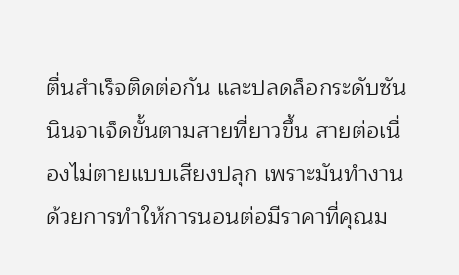ตื่นสำเร็จติดต่อกัน และปลดล็อกระดับซันนินจาเจ็ดขั้นตามสายที่ยาวขึ้น สายต่อเนื่องไม่ตายแบบเสียงปลุก เพราะมันทำงานด้วยการทำให้การนอนต่อมีราคาที่คุณม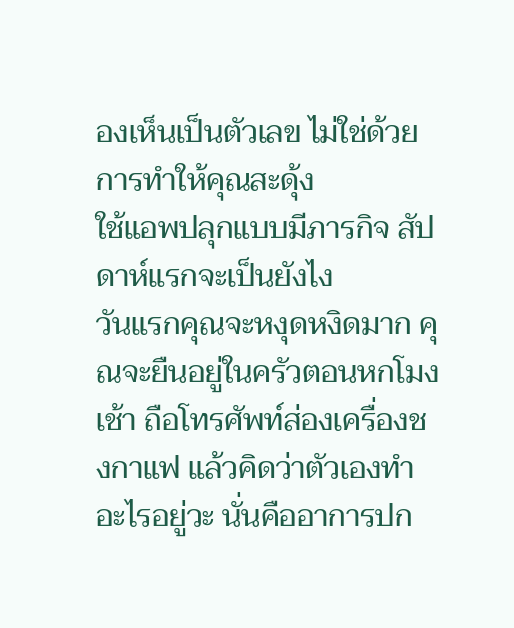องเห็นเป็นตัวเลข ไม่ใช่ด้วยการทำให้คุณสะดุ้ง
ใช้แอพปลุกแบบมีภารกิจ สัปดาห์แรกจะเป็นยังไง
วันแรกคุณจะหงุดหงิดมาก คุณจะยืนอยู่ในครัวตอนหกโมงเช้า ถือโทรศัพท์ส่องเครื่องชงกาแฟ แล้วคิดว่าตัวเองทำอะไรอยู่วะ นั่นคืออาการปก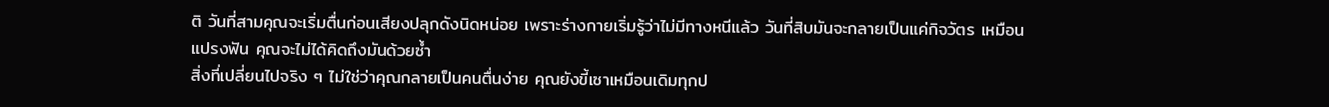ติ วันที่สามคุณจะเริ่มตื่นก่อนเสียงปลุกดังนิดหน่อย เพราะร่างกายเริ่มรู้ว่าไม่มีทางหนีแล้ว วันที่สิบมันจะกลายเป็นแค่กิจวัตร เหมือนแปรงฟัน คุณจะไม่ได้คิดถึงมันด้วยซ้ำ
สิ่งที่เปลี่ยนไปจริง ๆ ไม่ใช่ว่าคุณกลายเป็นคนตื่นง่าย คุณยังขี้เซาเหมือนเดิมทุกป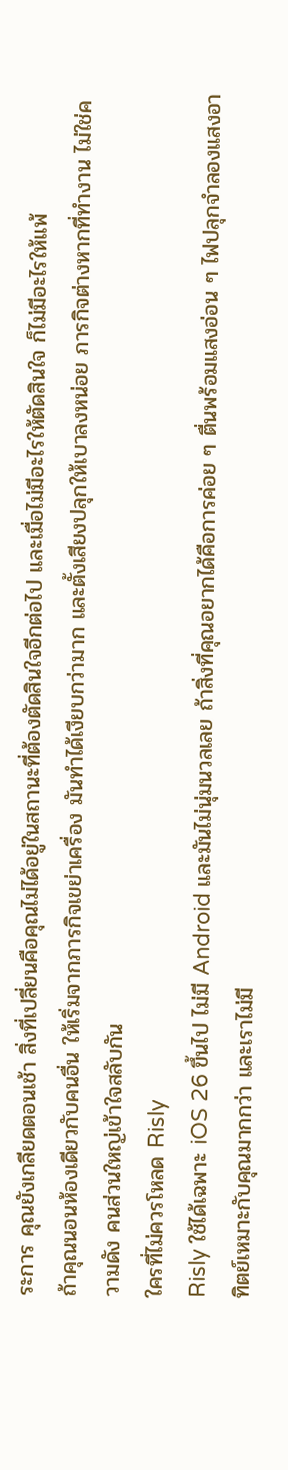ระการ คุณยังเกลียดตอนเช้า สิ่งที่เปลี่ยนคือคุณไม่ได้อยู่ในสถานะที่ต้องตัดสินใจอีกต่อไป และเมื่อไม่มีอะไรให้ตัดสินใจ ก็ไม่มีอะไรให้แพ้
ถ้าคุณนอนห้องเดียวกับคนอื่น ให้เริ่มจากภารกิจเขย่าเครื่อง มันทำได้เงียบกว่ามาก และตั้งเสียงปลุกให้เบาลงหน่อย ภารกิจต่างหากที่ทำงาน ไม่ใช่ความดัง คนส่วนใหญ่เข้าใจสลับกัน
ใครที่ไม่ควรโหลด Risly
Risly ใช้ได้เฉพาะ iOS 26 ขึ้นไป ไม่มี Android และมันไม่นุ่มนวลเลย ถ้าสิ่งที่คุณอยากได้คือการค่อย ๆ ตื่นพร้อมแสงอ่อน ๆ ไฟปลุกจำลองแสงอาทิตย์เหมาะกับคุณมากกว่า และเราไม่มี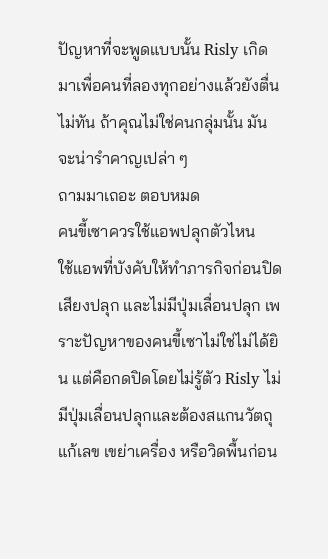ปัญหาที่จะพูดแบบนั้น Risly เกิดมาเพื่อคนที่ลองทุกอย่างแล้วยังตื่นไม่ทัน ถ้าคุณไม่ใช่คนกลุ่มนั้น มันจะน่ารำคาญเปล่า ๆ
ถามมาเถอะ ตอบหมด
คนขี้เซาควรใช้แอพปลุกตัวไหน
ใช้แอพที่บังคับให้ทำภารกิจก่อนปิดเสียงปลุก และไม่มีปุ่มเลื่อนปลุก เพราะปัญหาของคนขี้เซาไม่ใช่ไม่ได้ยิน แต่คือกดปิดโดยไม่รู้ตัว Risly ไม่มีปุ่มเลื่อนปลุกและต้องสแกนวัตถุ แก้เลข เขย่าเครื่อง หรือวิดพื้นก่อน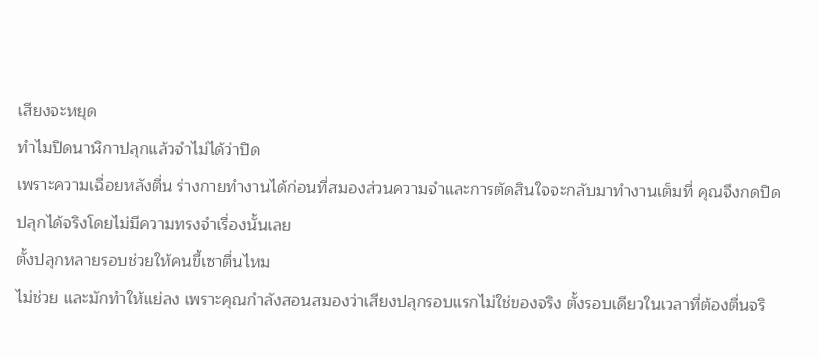เสียงจะหยุด
ทำไมปิดนาฬิกาปลุกแล้วจำไม่ได้ว่าปิด
เพราะความเฉื่อยหลังตื่น ร่างกายทำงานได้ก่อนที่สมองส่วนความจำและการตัดสินใจจะกลับมาทำงานเต็มที่ คุณจึงกดปิดปลุกได้จริงโดยไม่มีความทรงจำเรื่องนั้นเลย
ตั้งปลุกหลายรอบช่วยให้คนขี้เซาตื่นไหม
ไม่ช่วย และมักทำให้แย่ลง เพราะคุณกำลังสอนสมองว่าเสียงปลุกรอบแรกไม่ใช่ของจริง ตั้งรอบเดียวในเวลาที่ต้องตื่นจริ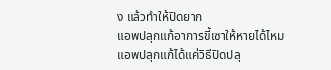ง แล้วทำให้ปิดยาก
แอพปลุกแก้อาการขี้เซาให้หายได้ไหม
แอพปลุกแก้ได้แค่วิธีปิดปลุ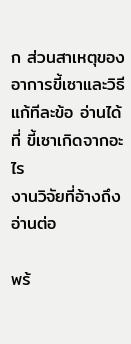ก ส่วนสาเหตุของอาการขี้เซาและวิธีแก้ทีละข้อ อ่านได้ที่ ขี้เซาเกิดจากอะไร
งานวิจัยที่อ้างถึง
อ่านต่อ

พร้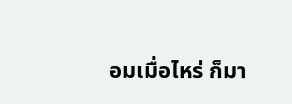อมเมื่อไหร่ ก็มา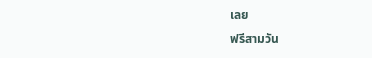เลย
ฟรีสามวัน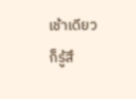เช้าเดียวก็รู้สึ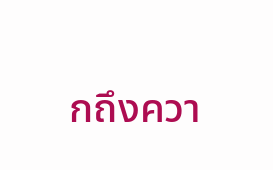กถึงควา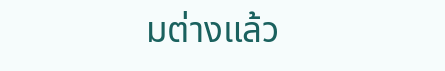มต่างแล้ว